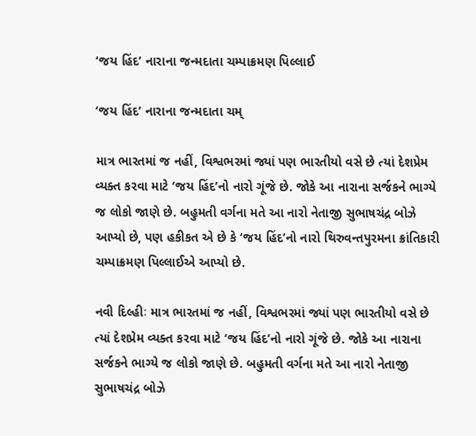‘જય હિંદ’ નારાના જન્મદાતા ચમ્પાક્રમણ પિલ્લાઈ

‘જય હિંદ’ નારાના જન્મદાતા ચમ્

માત્ર ભારતમાં જ નહીં, વિશ્વભરમાં જ્યાં પણ ભારતીયો વસે છે ત્યાં દેશપ્રેમ વ્યક્ત કરવા માટે ‘જય હિંદ’નો નારો ગૂંજે છે. જોકે આ નારાના સર્જકને ભાગ્યે જ લોકો જાણે છે. બહુમતી વર્ગના મતે આ નારો નેતાજી સુભાષચંદ્ર બોઝે આપ્યો છે, પણ હકીકત એ છે કે ‘જય હિંદ’નો નારો થિરુવન્તપુરમના ક્રાંતિકારી ચમ્પાક્રમણ પિલ્લાઈએ આપ્યો છે.

નવી દિલ્હીઃ માત્ર ભારતમાં જ નહીં, વિશ્વભરમાં જ્યાં પણ ભારતીયો વસે છે ત્યાં દેશપ્રેમ વ્યક્ત કરવા માટે ‘જય હિંદ’નો નારો ગૂંજે છે. જોકે આ નારાના સર્જકને ભાગ્યે જ લોકો જાણે છે. બહુમતી વર્ગના મતે આ નારો નેતાજી સુભાષચંદ્ર બોઝે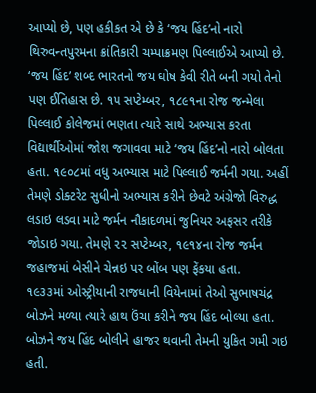આપ્યો છે, પણ હકીકત એ છે કે ‘જય હિંદ’નો નારો થિરુવન્તપુરમના ક્રાંતિકારી ચમ્પાક્રમણ પિલ્લાઈએ આપ્યો છે.
‘જય હિંદ’ શબ્દ ભારતનો જય ઘોષ કેવી રીતે બની ગયો તેનો પણ ઈતિહાસ છે. ૧૫ સપ્ટેમ્બર, ૧૮૯૧ના રોજ જન્મેલા પિલ્લાઈ કોલેજમાં ભણતા ત્યારે સાથે અભ્યાસ કરતા વિદ્યાર્થીઓમાં જોશ જગાવવા માટે ‘જય હિંદ’નો નારો બોલતા હતા. ૧૯૦૮માં વધુ અભ્યાસ માટે પિલ્લાઈ જર્મની ગયા. અહીં તેમણે ડોક્ટરેટ સુધીનો અભ્યાસ કરીને છેવટે અંગ્રેજો વિરુદ્ધ લડાઇ લડવા માટે જર્મન નૌકાદળમાં જુનિયર અફસર તરીકે જોડાઇ ગયા. તેમણે ૨૨ સપ્ટેમ્બર, ૧૯૧૪ના રોજ જર્મન જહાજમાં બેસીને ચેન્નઇ પર બોંબ પણ ફેંકયા હતા.
૧૯૩૩માં ઓસ્ટ્રીયાની રાજધાની વિયેનામાં તેઓ સુભાષચંદ્ર બોઝને મળ્યા ત્યારે હાથ ઉંચા કરીને જય હિંદ બોલ્યા હતા. બોઝને જય હિંદ બોલીને હાજર થવાની તેમની યુકિત ગમી ગઇ હતી.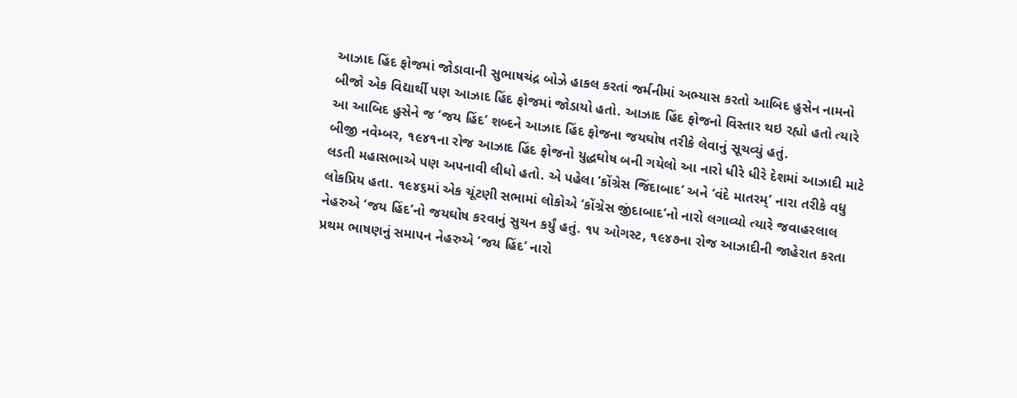આઝાદ હિંદ ફોજમાં જોડાવાની સુભાષચંદ્ર બોઝે હાકલ કરતાં જર્મનીમાં અભ્યાસ કરતો આબિદ હુસેન નામનો બીજો એક વિદ્યાર્થી પણ આઝાદ હિંદ ફોજમાં જોડાયો હતો. આઝાદ હિંદ ફોજનો વિસ્તાર થઇ રહ્યો હતો ત્યારે આ આબિદ હુસેને જ ‘જય હિંદ’ શબ્દને આઝાદ હિંદ ફોજના જયઘોષ તરીકે લેવાનું સૂચવ્યું હતું.
બીજી નવેમ્બર, ૧૯૪૧ના રોજ આઝાદ હિંદ ફોજનો યુદ્ધઘોષ બની ગયેલો આ નારો ધીરે ધીરે દેશમાં આઝાદી માટે લડતી મહાસભાએ પણ અપનાવી લીધો હતો. એ પહેલા ‘કોંગ્રેસ જિંદાબાદ’ અને ‘વંદે માતરમ્’ નારા તરીકે વધુ લોકપ્રિય હતા. ૧૯૪૬માં એક ચૂંટણી સભામાં લોકોએ ‘કોંગ્રેસ જીંદાબાદ’નો નારો લગાવ્યો ત્યારે જવાહરલાલ નેહરુએ ‘જય હિંદ’નો જયઘોષ કરવાનું સુચન કર્યું હતું. ૧૫ ઓગસ્ટ, ૧૯૪૭ના રોજ આઝાદીની જાહેરાત કરતા પ્રથમ ભાષણનું સમાપન નેહરુએ ‘જય હિંદ’ નારો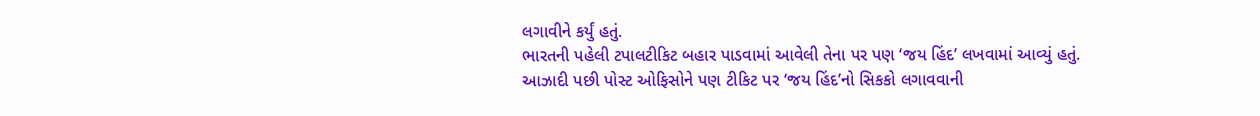લગાવીને કર્યું હતું.
ભારતની પહેલી ટપાલટીકિટ બહાર પાડવામાં આવેલી તેના પર પણ ‘જય હિંદ’ લખવામાં આવ્યું હતું. આઝાદી પછી પોસ્ટ ઓફિસોને પણ ટીકિટ પર ‘જય હિંદ’નો સિકકો લગાવવાની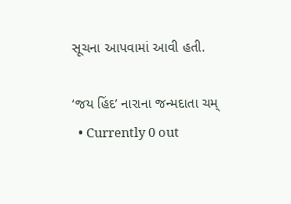સૂચના આપવામાં આવી હતી.

‘જય હિંદ’ નારાના જન્મદાતા ચમ્
  • Currently 0 out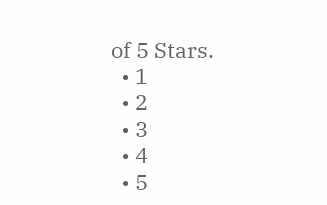of 5 Stars.
  • 1
  • 2
  • 3
  • 4
  • 5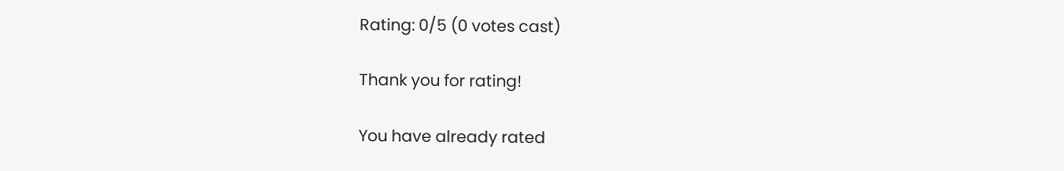Rating: 0/5 (0 votes cast)

Thank you for rating!

You have already rated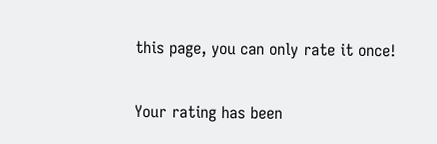this page, you can only rate it once!

Your rating has been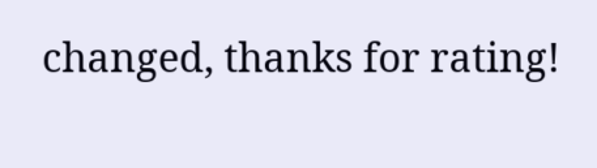changed, thanks for rating!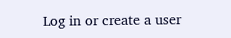Log in or create a user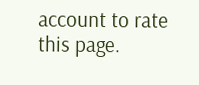account to rate this page.